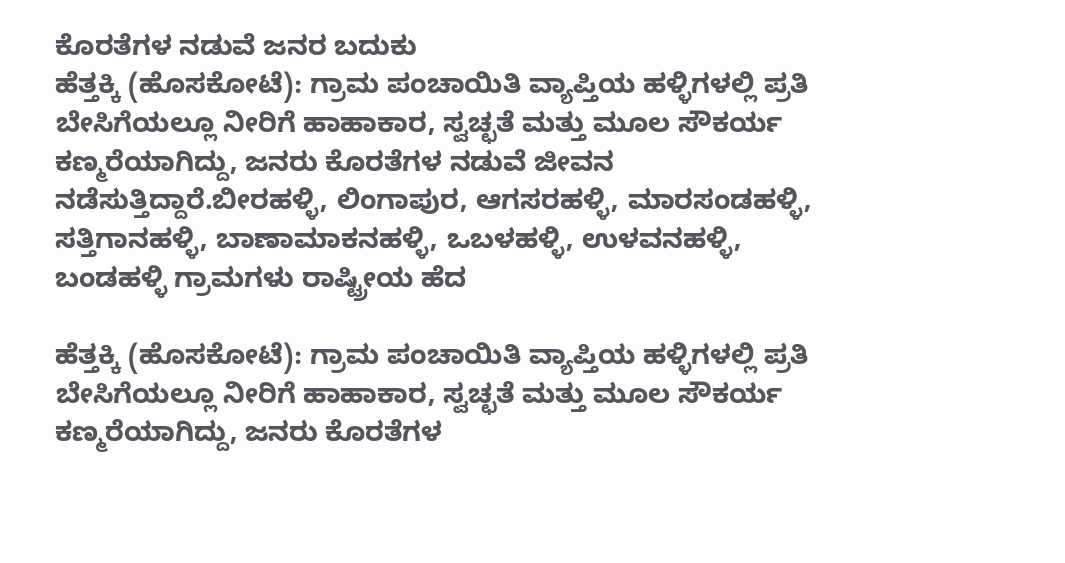ಕೊರತೆಗಳ ನಡುವೆ ಜನರ ಬದುಕು
ಹೆತ್ತಕ್ಕಿ (ಹೊಸಕೋಟೆ): ಗ್ರಾಮ ಪಂಚಾಯಿತಿ ವ್ಯಾಪ್ತಿಯ ಹಳ್ಳಿಗಳಲ್ಲಿ ಪ್ರತಿ ಬೇಸಿಗೆಯಲ್ಲೂ ನೀರಿಗೆ ಹಾಹಾಕಾರ, ಸ್ವಚ್ಛತೆ ಮತ್ತು ಮೂಲ ಸೌಕರ್ಯ ಕಣ್ಮರೆಯಾಗಿದ್ದು, ಜನರು ಕೊರತೆಗಳ ನಡುವೆ ಜೀವನ ನಡೆಸುತ್ತಿದ್ದಾರೆ.ಬೀರಹಳ್ಳಿ, ಲಿಂಗಾಪುರ, ಆಗಸರಹಳ್ಳಿ, ಮಾರಸಂಡಹಳ್ಳಿ, ಸತ್ತಿಗಾನಹಳ್ಳಿ, ಬಾಣಾಮಾಕನಹಳ್ಳಿ, ಒಬಳಹಳ್ಳಿ, ಉಳವನಹಳ್ಳಿ, ಬಂಡಹಳ್ಳಿ ಗ್ರಾಮಗಳು ರಾಷ್ಟ್ರೀಯ ಹೆದ

ಹೆತ್ತಕ್ಕಿ (ಹೊಸಕೋಟೆ): ಗ್ರಾಮ ಪಂಚಾಯಿತಿ ವ್ಯಾಪ್ತಿಯ ಹಳ್ಳಿಗಳಲ್ಲಿ ಪ್ರತಿ ಬೇಸಿಗೆಯಲ್ಲೂ ನೀರಿಗೆ ಹಾಹಾಕಾರ, ಸ್ವಚ್ಛತೆ ಮತ್ತು ಮೂಲ ಸೌಕರ್ಯ ಕಣ್ಮರೆಯಾಗಿದ್ದು, ಜನರು ಕೊರತೆಗಳ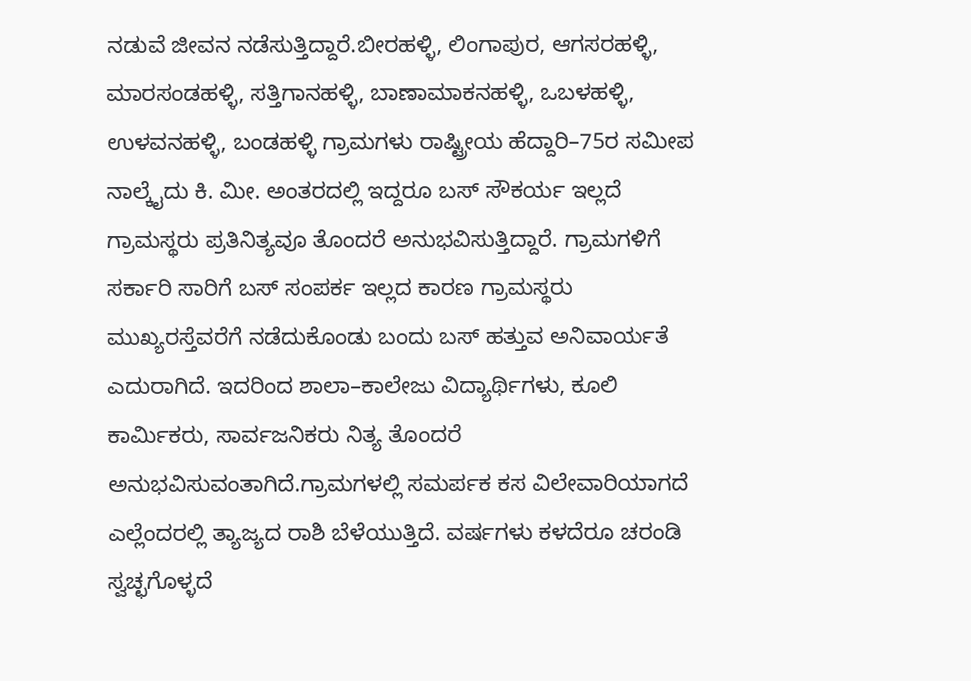ನಡುವೆ ಜೀವನ ನಡೆಸುತ್ತಿದ್ದಾರೆ.ಬೀರಹಳ್ಳಿ, ಲಿಂಗಾಪುರ, ಆಗಸರಹಳ್ಳಿ, ಮಾರಸಂಡಹಳ್ಳಿ, ಸತ್ತಿಗಾನಹಳ್ಳಿ, ಬಾಣಾಮಾಕನಹಳ್ಳಿ, ಒಬಳಹಳ್ಳಿ, ಉಳವನಹಳ್ಳಿ, ಬಂಡಹಳ್ಳಿ ಗ್ರಾಮಗಳು ರಾಷ್ಟ್ರೀಯ ಹೆದ್ದಾರಿ–75ರ ಸಮೀಪ ನಾಲ್ಕೈದು ಕಿ. ಮೀ. ಅಂತರದಲ್ಲಿ ಇದ್ದರೂ ಬಸ್ ಸೌಕರ್ಯ ಇಲ್ಲದೆ ಗ್ರಾಮಸ್ಥರು ಪ್ರತಿನಿತ್ಯವೂ ತೊಂದರೆ ಅನುಭವಿಸುತ್ತಿದ್ದಾರೆ. ಗ್ರಾಮಗಳಿಗೆ ಸರ್ಕಾರಿ ಸಾರಿಗೆ ಬಸ್ ಸಂಪರ್ಕ ಇಲ್ಲದ ಕಾರಣ ಗ್ರಾಮಸ್ಥರು ಮುಖ್ಯರಸ್ತೆವರೆಗೆ ನಡೆದುಕೊಂಡು ಬಂದು ಬಸ್ ಹತ್ತುವ ಅನಿವಾರ್ಯತೆ ಎದುರಾಗಿದೆ. ಇದರಿಂದ ಶಾಲಾ–ಕಾಲೇಜು ವಿದ್ಯಾರ್ಥಿಗಳು, ಕೂಲಿ ಕಾರ್ಮಿಕರು, ಸಾರ್ವಜನಿಕರು ನಿತ್ಯ ತೊಂದರೆ ಅನುಭವಿಸುವಂತಾಗಿದೆ.ಗ್ರಾಮಗಳಲ್ಲಿ ಸಮರ್ಪಕ ಕಸ ವಿಲೇವಾರಿಯಾಗದೆ ಎಲ್ಲೆಂದರಲ್ಲಿ ತ್ಯಾಜ್ಯದ ರಾಶಿ ಬೆಳೆಯುತ್ತಿದೆ. ವರ್ಷಗಳು ಕಳದೆರೂ ಚರಂಡಿ ಸ್ವಚ್ಛಗೊಳ್ಳದೆ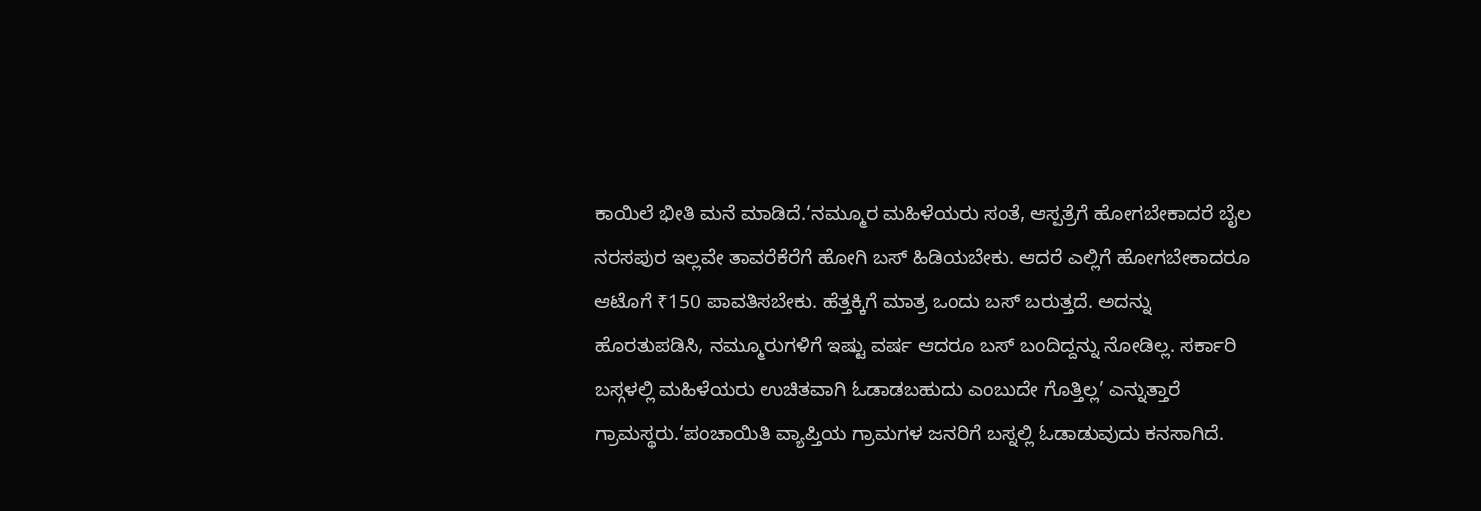ಕಾಯಿಲೆ ಭೀತಿ ಮನೆ ಮಾಡಿದೆ.‘ನಮ್ಮೂರ ಮಹಿಳೆಯರು ಸಂತೆ, ಆಸ್ಪತ್ರೆಗೆ ಹೋಗಬೇಕಾದರೆ ಬೈಲ ನರಸಪುರ ಇಲ್ಲವೇ ತಾವರೆಕೆರೆಗೆ ಹೋಗಿ ಬಸ್ ಹಿಡಿಯಬೇಕು. ಆದರೆ ಎಲ್ಲಿಗೆ ಹೋಗಬೇಕಾದರೂ ಆಟೊಗೆ ₹150 ಪಾವತಿಸಬೇಕು. ಹೆತ್ತಕ್ಕಿಗೆ ಮಾತ್ರ ಒಂದು ಬಸ್ ಬರುತ್ತದೆ. ಅದನ್ನು ಹೊರತುಪಡಿಸಿ, ನಮ್ಮೂರುಗಳಿಗೆ ಇಷ್ಟು ವರ್ಷ ಆದರೂ ಬಸ್ ಬಂದಿದ್ದನ್ನು ನೋಡಿಲ್ಲ. ಸರ್ಕಾರಿ ಬಸ್ಗಳಲ್ಲಿ ಮಹಿಳೆಯರು ಉಚಿತವಾಗಿ ಓಡಾಡಬಹುದು ಎಂಬುದೇ ಗೊತ್ತಿಲ್ಲ’ ಎನ್ನುತ್ತಾರೆ ಗ್ರಾಮಸ್ಥರು.‘ಪಂಚಾಯಿತಿ ವ್ಯಾಪ್ತಿಯ ಗ್ರಾಮಗಳ ಜನರಿಗೆ ಬಸ್ನಲ್ಲಿ ಓಡಾಡುವುದು ಕನಸಾಗಿದೆ.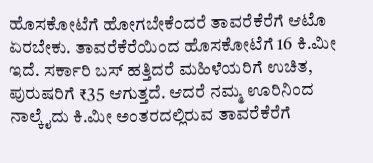ಹೊಸಕೋಟೆಗೆ ಹೋಗಬೇಕೆಂದರೆ ತಾವರೆಕೆರೆಗೆ ಆಟೊ ಏರಬೇಕು. ತಾವರೆಕೆರೆಯಿಂದ ಹೊಸಕೋಟೆಗೆ 16 ಕಿ.ಮೀ ಇದೆ. ಸರ್ಕಾರಿ ಬಸ್ ಹತ್ತಿದರೆ ಮಹಿಳೆಯರಿಗೆ ಉಚಿತ, ಪುರುಷರಿಗೆ ₹35 ಆಗುತ್ತದೆ. ಆದರೆ ನಮ್ಮ ಊರಿನಿಂದ ನಾಲ್ಕೈದು ಕಿ.ಮೀ ಅಂತರದಲ್ಲಿರುವ ತಾವರೆಕೆರೆಗೆ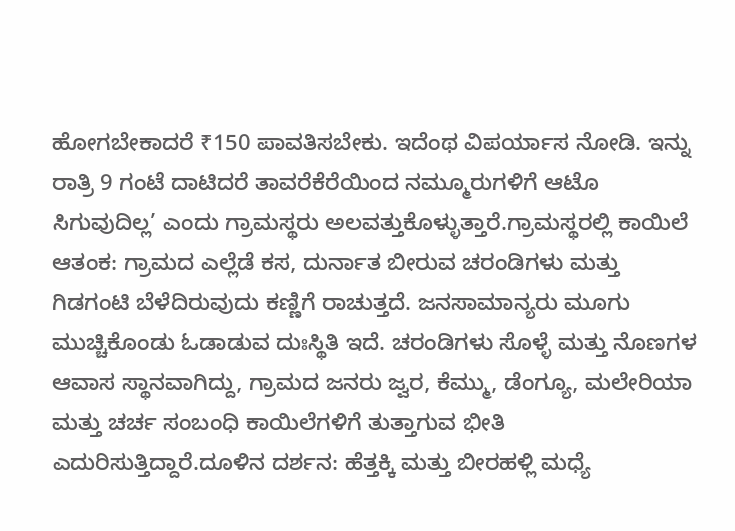ಹೋಗಬೇಕಾದರೆ ₹150 ಪಾವತಿಸಬೇಕು. ಇದೆಂಥ ವಿಪರ್ಯಾಸ ನೋಡಿ. ಇನ್ನು ರಾತ್ರಿ 9 ಗಂಟೆ ದಾಟಿದರೆ ತಾವರೆಕೆರೆಯಿಂದ ನಮ್ಮೂರುಗಳಿಗೆ ಆಟೊ ಸಿಗುವುದಿಲ್ಲ’ ಎಂದು ಗ್ರಾಮಸ್ಥರು ಅಲವತ್ತುಕೊಳ್ಳುತ್ತಾರೆ.ಗ್ರಾಮಸ್ಥರಲ್ಲಿ ಕಾಯಿಲೆ ಆತಂಕ: ಗ್ರಾಮದ ಎಲ್ಲೆಡೆ ಕಸ, ದುರ್ನಾತ ಬೀರುವ ಚರಂಡಿಗಳು ಮತ್ತು ಗಿಡಗಂಟಿ ಬೆಳೆದಿರುವುದು ಕಣ್ಣಿಗೆ ರಾಚುತ್ತದೆ. ಜನಸಾಮಾನ್ಯರು ಮೂಗು ಮುಚ್ಚಿಕೊಂಡು ಓಡಾಡುವ ದುಃಸ್ಥಿತಿ ಇದೆ. ಚರಂಡಿಗಳು ಸೊಳ್ಳೆ ಮತ್ತು ನೊಣಗಳ ಆವಾಸ ಸ್ಥಾನವಾಗಿದ್ದು, ಗ್ರಾಮದ ಜನರು ಜ್ವರ, ಕೆಮ್ಮು, ಡೆಂಗ್ಯೂ, ಮಲೇರಿಯಾ ಮತ್ತು ಚರ್ಚ ಸಂಬಂಧಿ ಕಾಯಿಲೆಗಳಿಗೆ ತುತ್ತಾಗುವ ಭೀತಿ ಎದುರಿಸುತ್ತಿದ್ದಾರೆ.ದೂಳಿನ ದರ್ಶನ: ಹೆತ್ತಕ್ಕಿ ಮತ್ತು ಬೀರಹಳ್ಲಿ ಮಧ್ಯೆ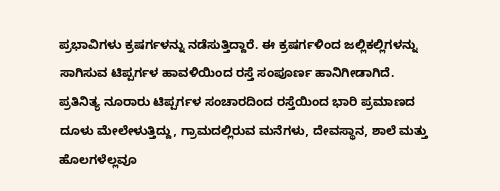ಪ್ರಭಾವಿಗಳು ಕ್ರಷರ್ಗಳನ್ನು ನಡೆಸುತ್ತಿದ್ದಾರೆ. ಈ ಕ್ರಷರ್ಗಳಿಂದ ಜಲ್ಲಿಕಲ್ಲಿಗಳನ್ನು ಸಾಗಿಸುವ ಟಿಪ್ಪರ್ಗಳ ಹಾವಳಿಯಿಂದ ರಸ್ತೆ ಸಂಪೂರ್ಣ ಹಾನಿಗೀಡಾಗಿದೆ. ಪ್ರತಿನಿತ್ಯ ನೂರಾರು ಟಿಪ್ಪರ್ಗಳ ಸಂಚಾರದಿಂದ ರಸ್ತೆಯಿಂದ ಭಾರಿ ಪ್ರಮಾಣದ ದೂಳು ಮೇಲೇಳುತ್ತಿದ್ದು, ಗ್ರಾಮದಲ್ಲಿರುವ ಮನೆಗಳು, ದೇವಸ್ಥಾನ, ಶಾಲೆ ಮತ್ತು ಹೊಲಗಳೆಲ್ಲವೂ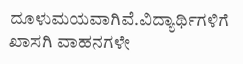ದೂಳುಮಯವಾಗಿವೆ.ವಿದ್ಯಾರ್ಥಿಗಳಿಗೆ ಖಾಸಗಿ ವಾಹನಗಳೇ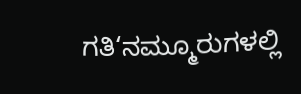ಗತಿ‘ನಮ್ಮೂರುಗಳಲ್ಲಿ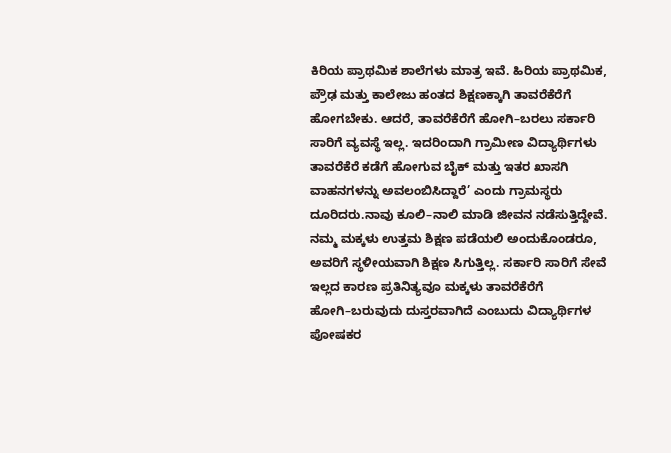ಕಿರಿಯ ಪ್ರಾಥಮಿಕ ಶಾಲೆಗಳು ಮಾತ್ರ ಇವೆ. ಹಿರಿಯ ಪ್ರಾಥಮಿಕ, ಪ್ರೌಢ ಮತ್ತು ಕಾಲೇಜು ಹಂತದ ಶಿಕ್ಷಣಕ್ಕಾಗಿ ತಾವರೆಕೆರೆಗೆ ಹೋಗಬೇಕು. ಆದರೆ, ತಾವರೆಕೆರೆಗೆ ಹೋಗಿ–ಬರಲು ಸರ್ಕಾರಿ ಸಾರಿಗೆ ವ್ಯವಸ್ಥೆ ಇಲ್ಲ. ಇದರಿಂದಾಗಿ ಗ್ರಾಮೀಣ ವಿದ್ಯಾರ್ಥಿಗಳು ತಾವರೆಕೆರೆ ಕಡೆಗೆ ಹೋಗುವ ಬೈಕ್ ಮತ್ತು ಇತರ ಖಾಸಗಿ ವಾಹನಗಳನ್ನು ಅವಲಂಬಿಸಿದ್ದಾರೆ’ ಎಂದು ಗ್ರಾಮಸ್ಥರು ದೂರಿದರು.ನಾವು ಕೂಲಿ–ನಾಲಿ ಮಾಡಿ ಜೀವನ ನಡೆಸುತ್ತಿದ್ದೇವೆ. ನಮ್ಮ ಮಕ್ಕಳು ಉತ್ತಮ ಶಿಕ್ಷಣ ಪಡೆಯಲಿ ಅಂದುಕೊಂಡರೂ, ಅವರಿಗೆ ಸ್ಥಳೀಯವಾಗಿ ಶಿಕ್ಷಣ ಸಿಗುತ್ತಿಲ್ಲ. ಸರ್ಕಾರಿ ಸಾರಿಗೆ ಸೇವೆ ಇಲ್ಲದ ಕಾರಣ ಪ್ರತಿನಿತ್ಯವೂ ಮಕ್ಕಳು ತಾವರೆಕೆರೆಗೆ ಹೋಗಿ–ಬರುವುದು ದುಸ್ತರವಾಗಿದೆ ಎಂಬುದು ವಿದ್ಯಾರ್ಥಿಗಳ ಪೋಷಕರ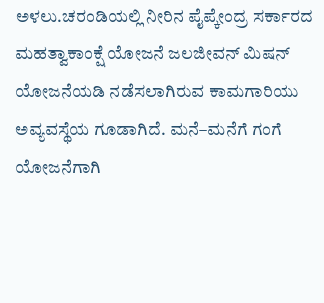ಅಳಲು.ಚರಂಡಿಯಲ್ಲಿ ನೀರಿನ ಪೈಪ್ಕೇಂದ್ರ ಸರ್ಕಾರದ ಮಹತ್ವಾಕಾಂಕ್ಷೆ ಯೋಜನೆ ಜಲಜೀವನ್ ಮಿಷನ್ ಯೋಜನೆಯಡಿ ನಡೆಸಲಾಗಿರುವ ಕಾಮಗಾರಿಯು ಅವ್ಯವಸ್ಥೆಯ ಗೂಡಾಗಿದೆ. ಮನೆ–ಮನೆಗೆ ಗಂಗೆ ಯೋಜನೆಗಾಗಿ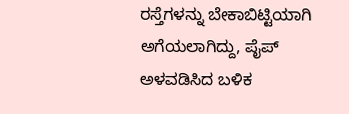ರಸ್ತೆಗಳನ್ನು ಬೇಕಾಬಿಟ್ಟಿಯಾಗಿ ಅಗೆಯಲಾಗಿದ್ದು, ಪೈಪ್ ಅಳವಡಿಸಿದ ಬಳಿಕ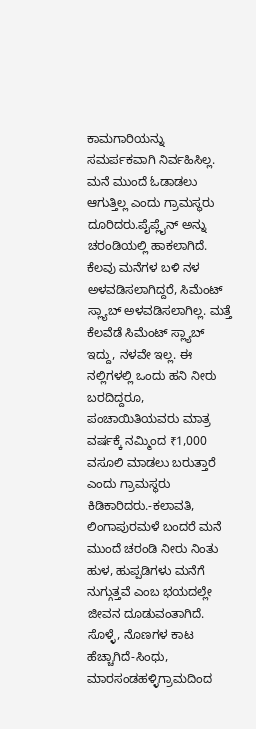ಕಾಮಗಾರಿಯನ್ನು ಸಮರ್ಪಕವಾಗಿ ನಿರ್ವಹಿಸಿಲ್ಲ. ಮನೆ ಮುಂದೆ ಓಡಾಡಲು ಆಗುತ್ತಿಲ್ಲ ಎಂದು ಗ್ರಾಮಸ್ಥರು ದೂರಿದರು.ಪೈಪ್ಲೈನ್ ಅನ್ನು ಚರಂಡಿಯಲ್ಲಿ ಹಾಕಲಾಗಿದೆ. ಕೆಲವು ಮನೆಗಳ ಬಳಿ ನಳ ಅಳವಡಿಸಲಾಗಿದ್ದರೆ, ಸಿಮೆಂಟ್ ಸ್ಲ್ಯಾಬ್ ಅಳವಡಿಸಲಾಗಿಲ್ಲ. ಮತ್ತೆ ಕೆಲವೆಡೆ ಸಿಮೆಂಟ್ ಸ್ಲ್ಯಾಬ್ ಇದ್ದು, ನಳವೇ ಇಲ್ಲ. ಈ ನಲ್ಲಿಗಳಲ್ಲಿ ಒಂದು ಹನಿ ನೀರು ಬರದಿದ್ದರೂ, ಪಂಚಾಯಿತಿಯವರು ಮಾತ್ರ ವರ್ಷಕ್ಕೆ ನಮ್ಮಿಂದ ₹1,000 ವಸೂಲಿ ಮಾಡಲು ಬರುತ್ತಾರೆ ಎಂದು ಗ್ರಾಮಸ್ಥರು ಕಿಡಿಕಾರಿದರು.-ಕಲಾವತಿ, ಲಿಂಗಾಪುರಮಳೆ ಬಂದರೆ ಮನೆ ಮುಂದೆ ಚರಂಡಿ ನೀರು ನಿಂತು ಹುಳ, ಹುಪ್ಪಡಿಗಳು ಮನೆಗೆ ನುಗ್ಗುತ್ತವೆ ಎಂಬ ಭಯದಲ್ಲೇ ಜೀವನ ದೂಡುವಂತಾಗಿದೆ. ಸೊಳ್ಳೆ, ನೊಣಗಳ ಕಾಟ ಹೆಚ್ಚಾಗಿದೆ-ಸಿಂಧು, ಮಾರಸಂಡಹಳ್ಳಿಗ್ರಾಮದಿಂದ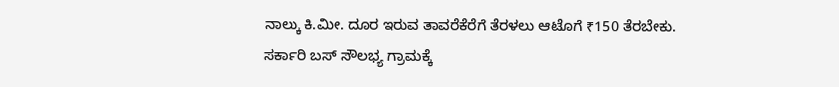ನಾಲ್ಕು ಕಿ.ಮೀ. ದೂರ ಇರುವ ತಾವರೆಕೆರೆಗೆ ತೆರಳಲು ಆಟೊಗೆ ₹150 ತೆರಬೇಕು. ಸರ್ಕಾರಿ ಬಸ್ ಸೌಲಭ್ಯ ಗ್ರಾಮಕ್ಕೆ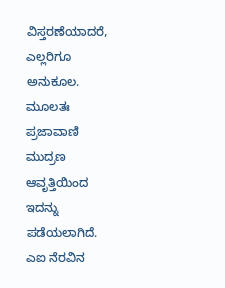ವಿಸ್ತರಣೆಯಾದರೆ, ಎಲ್ಲರಿಗೂ ಅನುಕೂಲ. ಮೂಲತಃ ಪ್ರಜಾವಾಣಿ ಮುದ್ರಣ ಆವೃತ್ತಿಯಿಂದ ಇದನ್ನು ಪಡೆಯಲಾಗಿದೆ. ಎಐ ನೆರವಿನ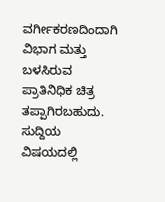ವರ್ಗೀಕರಣದಿಂದಾಗಿ ವಿಭಾಗ ಮತ್ತು ಬಳಸಿರುವ ಪ್ರಾತಿನಿಧಿಕ ಚಿತ್ರ ತಪ್ಪಾಗಿರಬಹುದು. ಸುದ್ದಿಯ ವಿಷಯದಲ್ಲಿ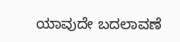ಯಾವುದೇ ಬದಲಾವಣೆ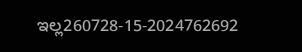ಇಲ್ಲ260728-15-2024762692